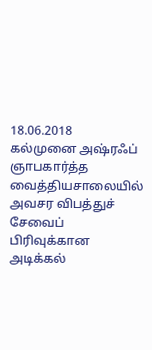18.06.2018
கல்முனை அஷ்ரஃப் ஞாபகார்த்த வைத்தியசாலையில் அவசர விபத்துச் சேவைப் பிரிவுக்கான அடிக்கல்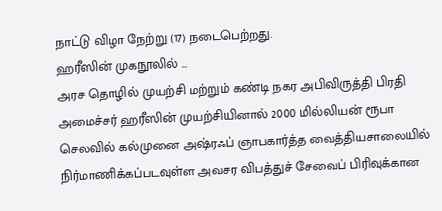நாட்டு விழா நேற்று (17) நடைபெற்றது.
ஹரீஸின் முகநூலில் …
அரச தொழில் முயற்சி மற்றும் கண்டி நகர அபிவிருத்தி பிரதி அமைச்சர் ஹரீஸின் முயற்சியினால் 2000 மில்லியன் ரூபா செலவில் கல்முனை அஷ்ரஃப் ஞாபகார்த்த வைத்தியசாலையில் நிர்மாணிக்கப்படவுள்ள அவசர விபத்துச் சேவைப் பிரிவுக்கான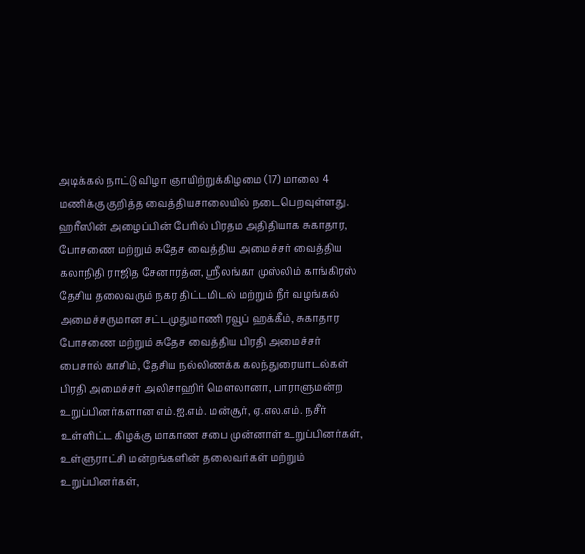அடிக்கல் நாட்டு விழா ஞாயிற்றுக்கிழமை (17) மாலை 4 மணிக்கு குறித்த வைத்தியசாலையில் நடைபெறவுள்ளது.
ஹரீஸின் அழைப்பின் பேரில் பிரதம அதிதியாக சுகாதார, போசணை மற்றும் சுதேச வைத்திய அமைச்சர் வைத்திய கலாநிதி ராஜித சேனாரத்ன, ஸ்ரீலங்கா முஸ்லிம் காங்கிரஸ் தேசிய தலைவரும் நகர திட்டமிடல் மற்றும் நீர் வழங்கல் அமைச்சருமான சட்டமுதுமாணி ரவூப் ஹக்கீம், சுகாதார போசணை மற்றும் சுதேச வைத்திய பிரதி அமைச்சர் பைசால் காசிம், தேசிய நல்லிணக்க கலந்துரையாடல்கள் பிரதி அமைச்சர் அலிசாஹிர் மௌலானா, பாராளுமன்ற உறுப்பினர்களான எம்.ஐ.எம். மன்சூர், ஏ.எல.எம். நசீர் உள்ளிட்ட கிழக்கு மாகாண சபை முன்னாள் உறுப்பினர்கள், உள்ளுராட்சி மன்றங்களின் தலைவர்கள் மற்றும் உறுப்பினர்கள்,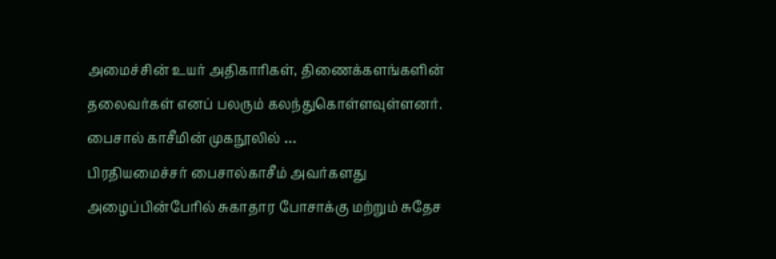அமைச்சின் உயர் அதிகாரிகள், திணைக்களங்களின் தலைவர்கள் எனப் பலரும் கலந்துகொள்ளவுள்ளனர்.
பைசால் காசீமின் முகநூலில் …
பிரதியமைச்சர் பைசால்காசீம் அவர்களது அழைப்பின்பேரில் சுகாதார போசாக்கு மற்றும் சுதேச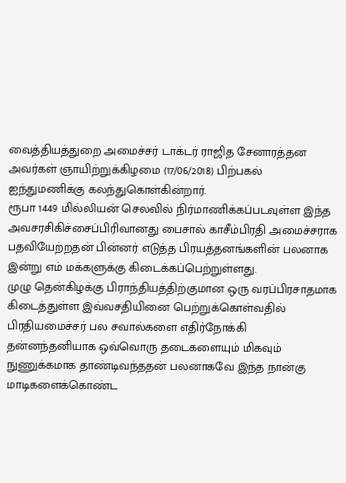வைத்தியத்துறை அமைச்சர் டாக்டர் ராஜித சேனாரத்தன அவர்கள் ஞாயிற்றுக்கிழமை (17/06/2018) பிற்பகல் ஐந்துமணிக்கு கலந்துகொள்கின்றார்.
ரூபா 1449 மில்லியன் செலவில் நிர்மாணிக்கப்படவுள்ள இந்த அவசரசிகிச்சைப்பிரிவானது பைசால் காசீம்பிரதி அமைச்சராக பதவியேற்றதன் பின்னர் எடுத்த பிரயத்தனங்களின் பலனாக இன்று எம் மக்களுக்கு கிடைக்கப்பெற்றுள்ளது.
முழு தென்கிழக்கு பிராந்தியத்திற்குமான ஒரு வரப்பிரசாதமாக கிடைத்துள்ள இவ்வசதியினை பெற்றுக்கொள்வதில் பிரதியமைச்சர் பல சவால்களை எதிர்நோக்கி தன்னந்தனியாக ஒவ்வொரு தடைகளையும் மிகவும் நுணுக்கமாக தாண்டிவந்ததன் பலனாகவே இந்த நான்கு மாடிகளைக்கொண்ட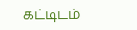கட்டிடம்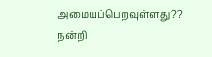அமையப்பெறவுள்ளது??
நன்றி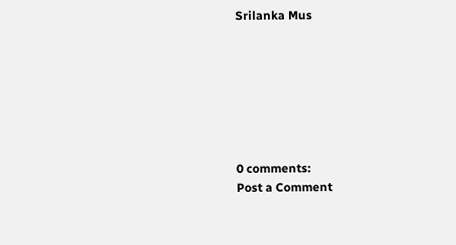Srilanka Mus







0 comments:
Post a Comment